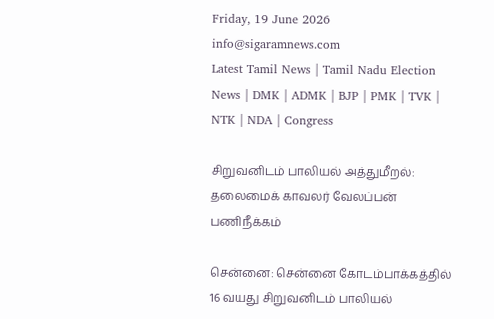Friday, 19 June 2026
info@sigaramnews.com
Latest Tamil News | Tamil Nadu Election News | DMK | ADMK | BJP | PMK | TVK | NTK | NDA | Congress

சிறுவனிடம் பாலியல் அத்துமீறல்: தலைமைக் காவலர் வேலப்பன் பணிநீக்கம்

சென்னை: சென்னை கோடம்பாக்கத்தில் 16 வயது சிறுவனிடம் பாலியல்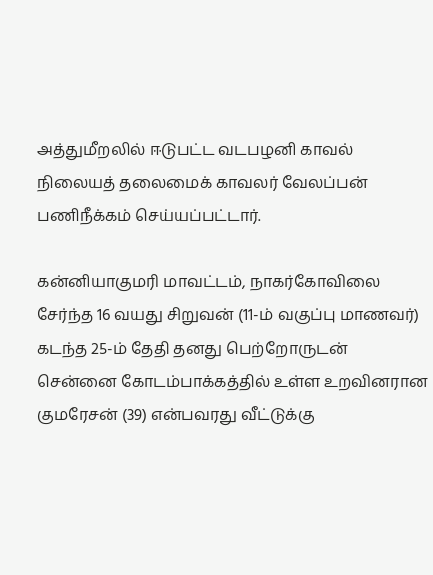அத்துமீறலில் ஈடுபட்ட வடபழனி காவல் நிலையத் தலைமைக் காவலர் வேலப்பன் பணிநீக்கம் செய்யப்பட்டார்.

கன்னியாகுமரி மாவட்டம், நாகர்கோவிலை சேர்ந்த 16 வயது சிறுவன் (11-ம் வகுப்பு மாணவர்) கடந்த 25-ம் தேதி தனது பெற்றோருடன் சென்னை கோடம்பாக்கத்தில் உள்ள உறவினரான குமரேசன் (39) என்பவரது வீட்டுக்கு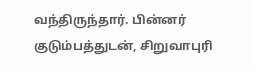வந்திருந்தார். பின்னர் குடும்பத்துடன், சிறுவாபுரி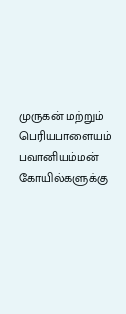முருகன் மற்றும் பெரியபாளையம் பவானியம்மன் கோயில்களுக்கு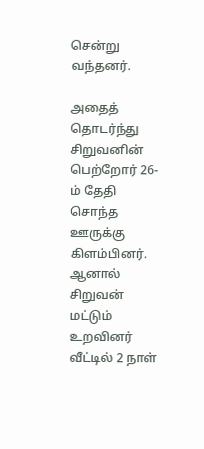சென்று வந்தனர்.

அதைத் தொடர்ந்து சிறுவனின் பெற்றோர் 26-ம் தேதி சொந்த ஊருக்கு கிளம்பினர். ஆனால் சிறுவன் மட்டும் உறவினர் வீட்டில் 2 நாள்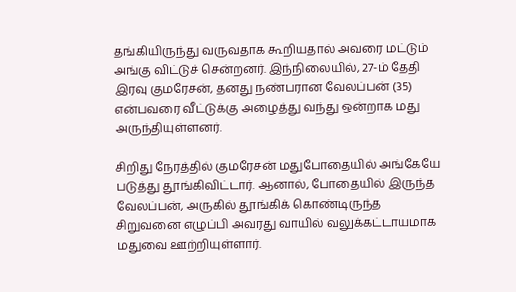தங்கியிருந்து வருவதாக கூறியதால் அவரை மட்டும் அங்கு விட்டுச் சென்றனர். இந்நிலையில், 27-ம் தேதி இரவு குமரேசன், தனது நண்பரான வேலப்பன் (35) என்பவரை வீட்டுக்கு அழைத்து வந்து ஒன்றாக மது அருந்தியுள்ளனர்.

சிறிது நேரத்தில் குமரேசன் மதுபோதையில் அங்கேயே படுத்து தூங்கிவிட்டார். ஆனால், போதையில் இருந்த வேலப்பன், அருகில் தூங்கிக் கொண்டிருந்த சிறுவனை எழுப்பி அவரது வாயில் வலுக்கட்டாயமாக மதுவை ஊற்றியுள்ளார்.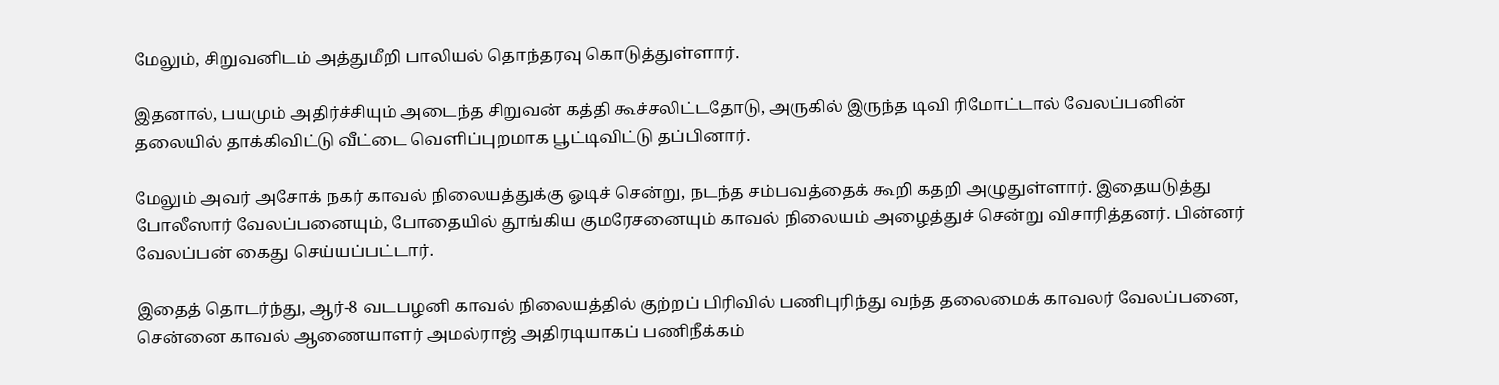மேலும், சிறுவனிடம் அத்துமீறி பாலியல் தொந்தரவு கொடுத்துள்ளார்.

இதனால், பயமும் அதிர்ச்சியும் அடைந்த சிறுவன் கத்தி கூச்சலிட்டதோடு, அருகில் இருந்த டிவி ரிமோட்டால் வேலப்பனின் தலையில் தாக்கிவிட்டு வீட்டை வெளிப்புறமாக பூட்டிவிட்டு தப்பினார்.

மேலும் அவர் அசோக் நகர் காவல் நிலையத்துக்கு ஓடிச் சென்று, நடந்த சம்பவத்தைக் கூறி கதறி அழுதுள்ளார். இதையடுத்து போலீஸார் வேலப்பனையும், போதையில் தூங்கிய குமரேசனையும் காவல் நிலையம் அழைத்துச் சென்று விசாரித்தனர். பின்னர் வேலப்பன் கைது செய்யப்பட்டார்.

இதைத் தொடர்ந்து, ஆர்-8 வடபழனி காவல் நிலையத்தில் குற்றப் பிரிவில் பணிபுரிந்து வந்த தலைமைக் காவலர் வேலப்பனை, சென்னை காவல் ஆணையாளர் அமல்ராஜ் அதிரடியாகப் பணிநீக்கம்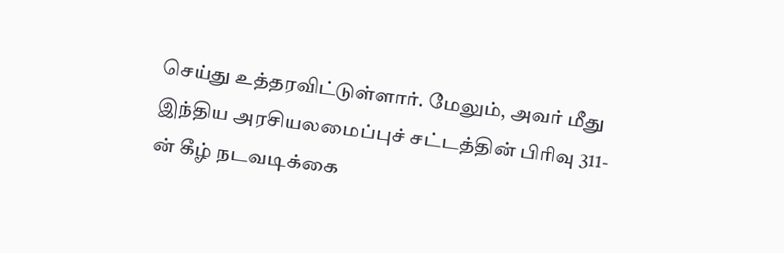செய்து உத்தரவிட்டுள்ளார். மேலும், அவர் மீது இந்திய அரசியலமைப்புச் சட்டத்தின் பிரிவு 311-ன் கீழ் நடவடிக்கை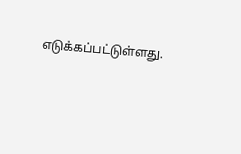எடுக்கப்பட்டுள்ளது.